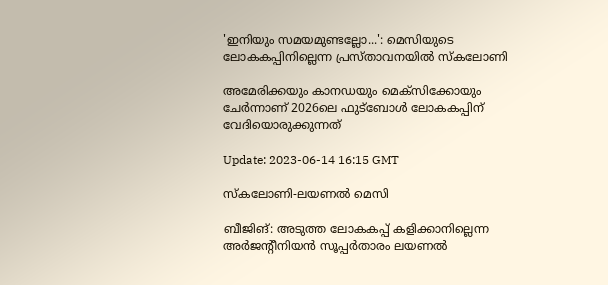'ഇനിയും സമയമുണ്ടല്ലോ...': മെസിയുടെ ലോകകപ്പിനില്ലെന്ന പ്രസ്താവനയിൽ സ്‌കലോണി

അമേരിക്കയും കാനഡയും മെക്‌സിക്കോയും ചേര്‍ന്നാണ് 2026ലെ ഫുട്ബോള്‍ ലോകകപ്പിന് വേദിയൊരുക്കുന്നത്

Update: 2023-06-14 16:15 GMT

സ്കലോണി-ലയണല്‍ മെസി

ബീജിങ്: അടുത്ത ലോകകപ്പ് കളിക്കാനില്ലെന്ന അർജന്റീനിയൻ സൂപ്പർതാരം ലയണൽ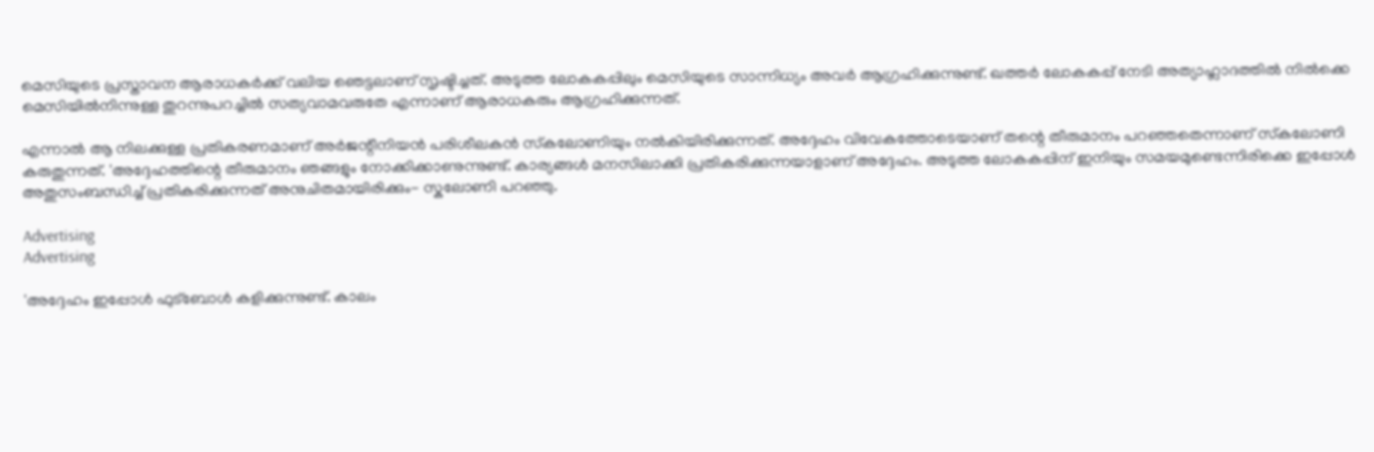മെസിയുടെ പ്രസ്താവന ആരാധകർക്ക് വലിയ ഞെട്ടലാണ് സൃഷ്ടിച്ചത്. അടുത്ത ലോകകപ്പിലും മെസിയുടെ സാന്നിധ്യം അവർ ആഗ്രഹിക്കുന്നുണ്ട്. ഖത്തർ ലോകകപ്പ് നേടി അത്യാഹ്ലാദത്തിൽ നിൽക്കെ മെസിയിൽനിന്നുള്ള തുറന്നുപറച്ചിൽ സത്യവാമവരുതേ എന്നാണ് ആരാധകരും ആഗ്രഹിക്കുന്നത്.

എന്നാൽ ആ നിലക്കുള്ള പ്രതികരണമാണ് അർജന്റീനിയൻ പരിശീലകൻ സ്‌കലോണിയും നൽകിയിരിക്കുന്നത്. അദ്ദേഹം വിവേകത്തോടെയാണ് തന്റെ തീരുമാനം പറഞ്ഞതെന്നാണ് സ്‌കലോണി കരുതുന്നത്. 'അദ്ദേഹത്തിന്റെ തീരുമാനം ഞങ്ങളും നോക്കിക്കാണുന്നുണ്ട്. കാര്യങ്ങള്‍ മനസിലാക്കി പ്രതികരിക്കുന്നയാളാണ് അദ്ദേഹം. അടുത്ത ലോകകപ്പിന് ഇനിയും സമയമുണ്ടെന്നിരിക്കെ ഇപ്പോൾ അതുസംബന്ധിച്ച് പ്രതികരിക്കുന്നത് അനുചിതമായിരിക്കും- സ്കലോണി പറഞ്ഞു.

Advertising
Advertising

'അദ്ദേഹം ഇപ്പോള്‍ ഫുട്‌ബോൾ കളിക്കുന്നുണ്ട്. കാലം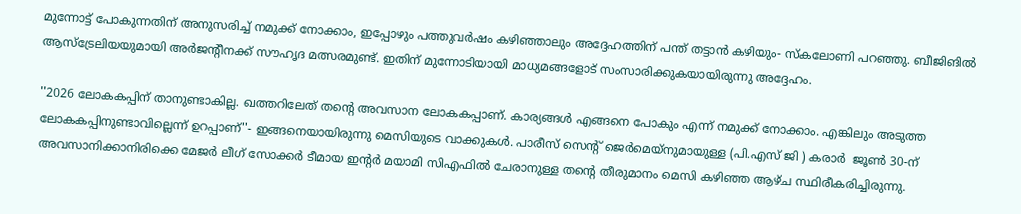മുന്നോട്ട് പോകുന്നതിന് അനുസരിച്ച് നമുക്ക് നോക്കാം, ഇപ്പോഴും പത്തുവർഷം കഴിഞ്ഞാലും അദ്ദേഹത്തിന് പന്ത് തട്ടാൻ കഴിയും- സ്‌കലോണി പറഞ്ഞു. ബീജിങിൽ ആസ്‌ട്രേലിയയുമായി അർജന്റീനക്ക് സൗഹൃദ മത്സരമുണ്ട്. ഇതിന് മുന്നോടിയായി മാധ്യമങ്ങളോട് സംസാരിക്കുകയായിരുന്നു അദ്ദേഹം.

''2026 ലോകകപ്പിന് താനുണ്ടാകില്ല. ഖത്തറിലേത് തന്റെ അവസാന ലോകകപ്പാണ്. കാര്യങ്ങള്‍ എങ്ങനെ പോകും എന്ന് നമുക്ക് നോക്കാം. എങ്കിലും അടുത്ത ലോകകപ്പിനുണ്ടാവില്ലെന്ന് ഉറപ്പാണ്''- ഇങ്ങനെയായിരുന്നു മെസിയുടെ വാക്കുകള്‍. പാരീസ് സെന്റ് ജെർമെയ്‌നുമായുള്ള (പി.എസ് ജി ) കരാർ  ജൂൺ 30-ന് അവസാനിക്കാനിരിക്കെ മേജർ ലീഗ് സോക്കർ ടീമായ ഇന്റർ മയാമി സിഎഫിൽ ചേരാനുള്ള തന്റെ തീരുമാനം മെസി കഴിഞ്ഞ ആഴ്ച സ്ഥിരീകരിച്ചിരുന്നു.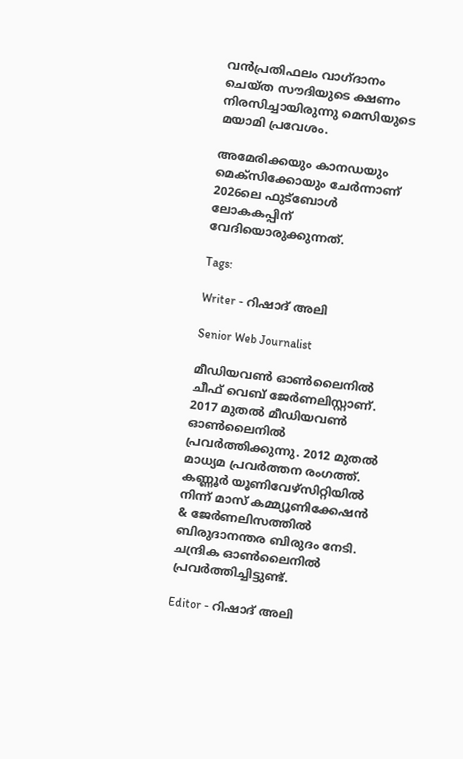വൻപ്രതിഫലം വാഗ്ദാനം ചെയ്ത സൗദിയുടെ ക്ഷണം നിരസിച്ചായിരുന്നു മെസിയുടെ മയാമി പ്രവേശം.

അമേരിക്കയും കാനഡയും മെക്‌സിക്കോയും ചേര്‍ന്നാണ് 2026ലെ ഫുട്ബോള്‍ ലോകകപ്പിന് വേദിയൊരുക്കുന്നത്.

Tags:

Writer - റിഷാദ് അലി

Senior Web Journalist

മീഡിയവൺ ഓൺലൈനിൽ ചീഫ് വെബ് ജേർണലിസ്റ്റാണ്. 2017 മുതൽ മീഡിയവൺ ഓൺലൈനിൽ പ്രവർത്തിക്കുന്നു. 2012 മുതൽ മാധ്യമ പ്രവർത്തന രംഗത്ത്. കണ്ണൂര്‍ യൂണിവേഴ്‌സിറ്റിയിൽ നിന്ന് മാസ് കമ്മ്യൂണിക്കേഷന്‍ & ജേര്‍ണലിസത്തില്‍ ബിരുദാനന്തര ബിരുദം നേടി. ചന്ദ്രിക ഓണ്‍ലൈനില്‍ പ്രവര്‍ത്തിച്ചിട്ടുണ്ട്.

Editor - റിഷാദ് അലി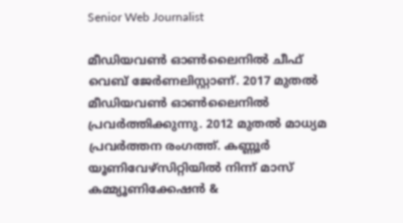Senior Web Journalist

മീഡിയവൺ ഓൺലൈനിൽ ചീഫ് വെബ് ജേർണലിസ്റ്റാണ്. 2017 മുതൽ മീഡിയവൺ ഓൺലൈനിൽ പ്രവർത്തിക്കുന്നു. 2012 മുതൽ മാധ്യമ പ്രവർത്തന രംഗത്ത്. കണ്ണൂര്‍ യൂണിവേഴ്‌സിറ്റിയിൽ നിന്ന് മാസ് കമ്മ്യൂണിക്കേഷന്‍ &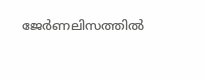ജേര്‍ണലിസത്തില്‍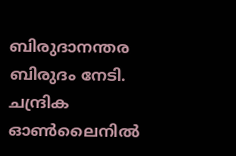ബിരുദാനന്തര ബിരുദം നേടി. ചന്ദ്രിക ഓണ്‍ലൈനില്‍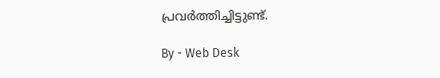പ്രവര്‍ത്തിച്ചിട്ടുണ്ട്.

By - Web Desk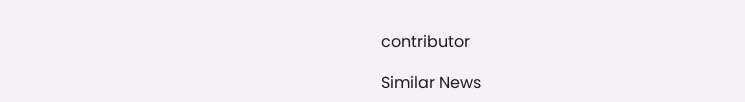contributor

Similar News